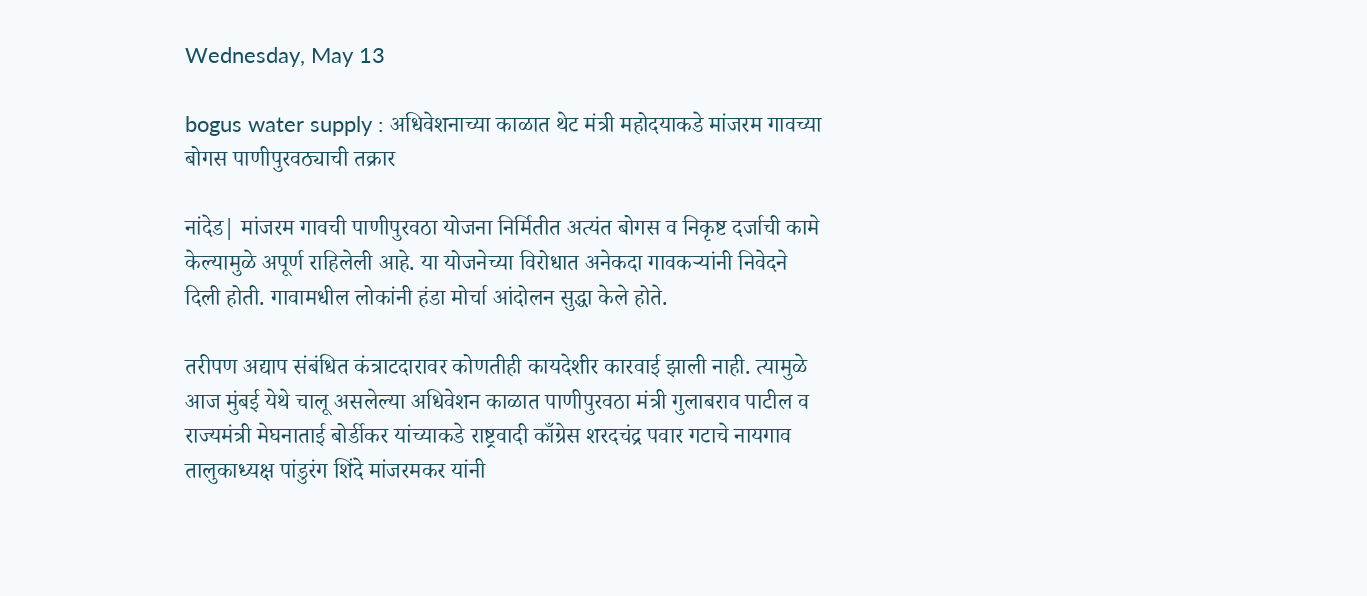Wednesday, May 13

bogus water supply : अधिवेशनाच्या काळात थेट मंत्री महोदयाकडे मांजरम गावच्या बोगस पाणीपुरवठ्याची तक्रार

नांदेड| मांजरम गावची पाणीपुरवठा योजना निर्मितीत अत्यंत बोगस व निकृष्ट दर्जाची कामे केल्यामुळे अपूर्ण राहिलेली आहे. या योजनेच्या विरोधात अनेकदा गावकऱ्यांनी निवेदने दिली होती. गावामधील लोकांनी हंडा मोर्चा आंदोलन सुद्धा केले होते.

तरीपण अद्याप संबंधित कंत्राटदारावर कोणतीही कायदेशीर कारवाई झाली नाही. त्यामुळे आज मुंबई येथे चालू असलेल्या अधिवेशन काळात पाणीपुरवठा मंत्री गुलाबराव पाटील व राज्यमंत्री मेघनाताई बोर्डीकर यांच्याकडे राष्ट्रवादी काँग्रेस शरदचंद्र पवार गटाचे नायगाव तालुकाध्यक्ष पांडुरंग शिंदे मांजरमकर यांनी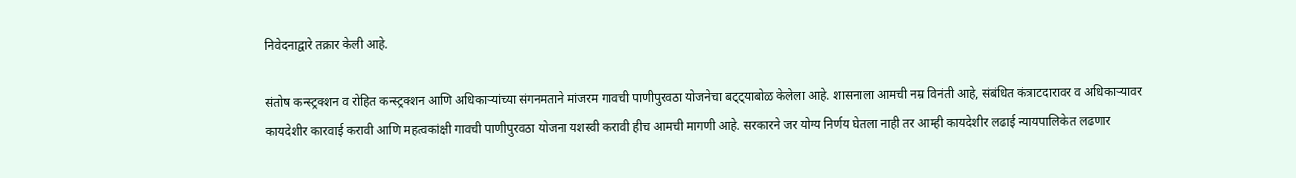निवेदनाद्वारे तक्रार केली आहे.

संतोष कन्स्ट्रक्शन व रोहित कन्स्ट्रक्शन आणि अधिकाऱ्यांच्या संगनमताने मांजरम गावची पाणीपुरवठा योजनेचा बट्ट्याबोळ केलेला आहे. शासनाला आमची नम्र विनंती आहे, संबंधित कंत्राटदारावर व अधिकार्‍यावर कायदेशीर कारवाई करावी आणि महत्वकांक्षी गावची पाणीपुरवठा योजना यशस्वी करावी हीच आमची मागणी आहे. सरकारने जर योग्य निर्णय घेतला नाही तर आम्ही कायदेशीर लढाई न्यायपालिकेत लढणार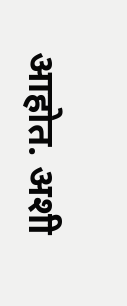आहोत. अशी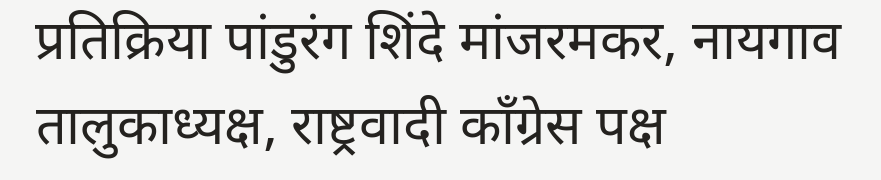प्रतिक्रिया पांडुरंग शिंदे मांजरमकर, नायगाव तालुकाध्यक्ष, राष्ट्रवादी काँग्रेस पक्ष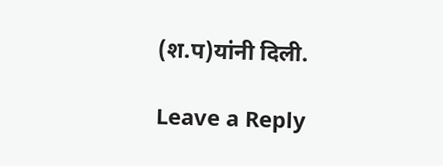(श.प)यांनी दिली.

Leave a Reply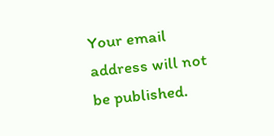Your email address will not be published.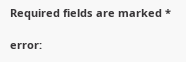Required fields are marked *

error: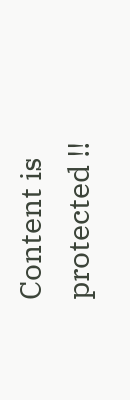Content is protected !!